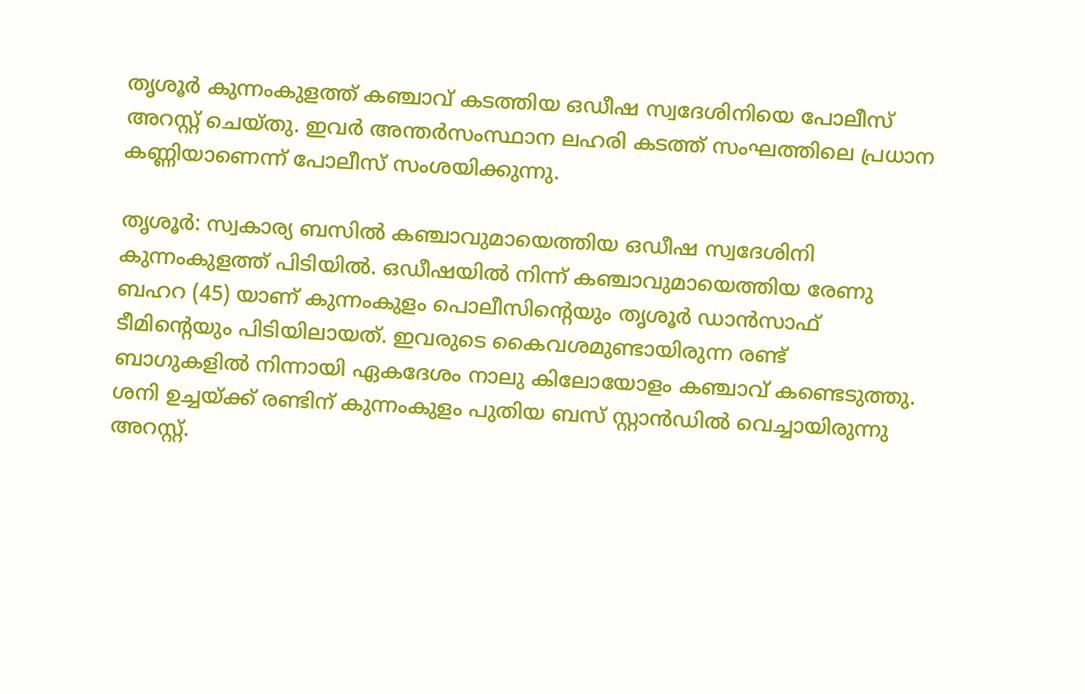തൃശൂര്‍ കുന്നംകുളത്ത് കഞ്ചാവ് കടത്തിയ ഒഡീഷ സ്വദേശിനിയെ പോലീസ് അറസ്റ്റ് ചെയ്തു. ഇവര്‍ അന്തര്‍സംസ്ഥാന ലഹരി കടത്ത് സംഘത്തിലെ പ്രധാന കണ്ണിയാണെന്ന് പോലീസ് സംശയിക്കുന്നു.

തൃശൂര്‍: സ്വകാര്യ ബസില്‍ കഞ്ചാവുമായെത്തിയ ഒഡീഷ സ്വദേശിനി കുന്നംകുളത്ത് പിടിയില്‍. ഒഡീഷയില്‍ നിന്ന് കഞ്ചാവുമായെത്തിയ രേണു ബഹറ (45) യാണ് കുന്നംകുളം പൊലീസിന്റെയും തൃശൂര്‍ ഡാന്‍സാഫ് ടീമിന്റെയും പിടിയിലായത്. ഇവരുടെ കൈവശമുണ്ടായിരുന്ന രണ്ട് ബാഗുകളില്‍ നിന്നായി ഏകദേശം നാലു കിലോയോളം കഞ്ചാവ് കണ്ടെടുത്തു. ശനി ഉച്ചയ്ക്ക് രണ്ടിന് കുന്നംകുളം പുതിയ ബസ് സ്റ്റാന്‍ഡില്‍ വെച്ചായിരുന്നു അറസ്റ്റ്.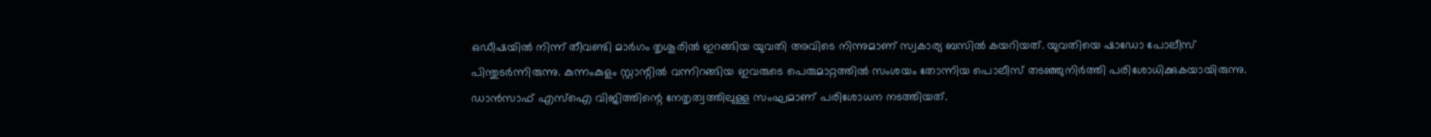ഒഡീഷയില്‍ നിന്ന് തീവണ്ടി മാര്‍ഗം തൃശൂരില്‍ ഇറങ്ങിയ യുവതി അവിടെ നിന്നുമാണ് സ്വകാര്യ ബസില്‍ കയറിയത്. യുവതിയെ ഷാഡോ പോലീസ് പിന്തുടര്‍ന്നിരുന്നു. കുന്നംകുളം സ്റ്റാന്റില്‍ വന്നിറങ്ങിയ ഇവരുടെ പെരുമാറ്റത്തില്‍ സംശയം തോന്നിയ പൊലീസ് തടഞ്ഞുനിര്‍ത്തി പരിശോധിക്കുകയായിരുന്നു. ഡാന്‍സാഫ് എസ്ഐ വിജിത്തിന്റെ നേതൃത്വത്തിലുള്ള സംഘമാണ് പരിശോധന നടത്തിയത്.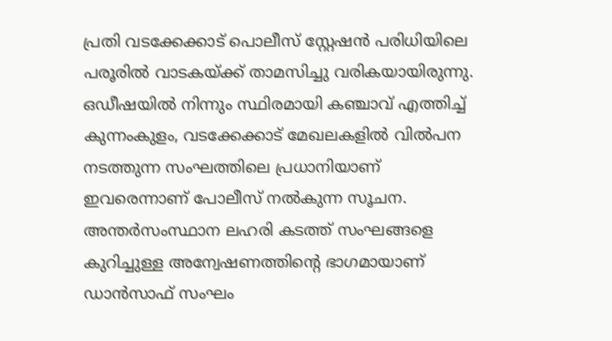പ്രതി വടക്കേക്കാട് പൊലീസ് സ്റ്റേഷന്‍ പരിധിയിലെ പരൂരില്‍ വാടകയ്ക്ക് താമസിച്ചു വരികയായിരുന്നു. ഒഡീഷയില്‍ നിന്നും സ്ഥിരമായി കഞ്ചാവ് എത്തിച്ച് കുന്നംകുളം, വടക്കേക്കാട് മേഖലകളില്‍ വില്‍പന നടത്തുന്ന സംഘത്തിലെ പ്രധാനിയാണ് ഇവരെന്നാണ് പോലീസ് നല്‍കുന്ന സൂചന. അന്തര്‍സംസ്ഥാന ലഹരി കടത്ത് സംഘങ്ങളെ കുറിച്ചുള്ള അന്വേഷണത്തിന്റെ ഭാഗമായാണ് ഡാന്‍സാഫ് സംഘം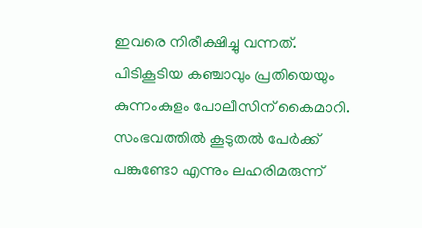ഇവരെ നിരീക്ഷിച്ചു വന്നത്. പിടികൂടിയ കഞ്ചാവും പ്രതിയെയും കുന്നംകുളം പോലീസിന് കൈമാറി. സംഭവത്തില്‍ കൂടുതല്‍ പേര്‍ക്ക് പങ്കുണ്ടോ എന്നും ലഹരിമരുന്ന്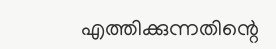എത്തിക്കുന്നതിന്റെ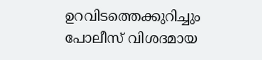ഉറവിടത്തെക്കുറിച്ചും പോലീസ് വിശദമായ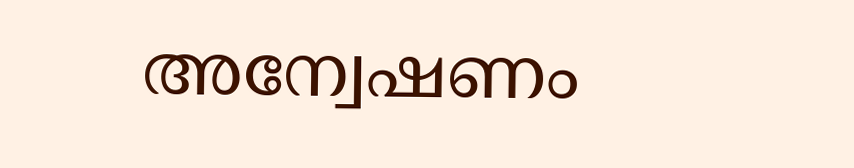അന്വേഷണം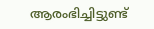ആരംഭിച്ചിട്ടുണ്ട്